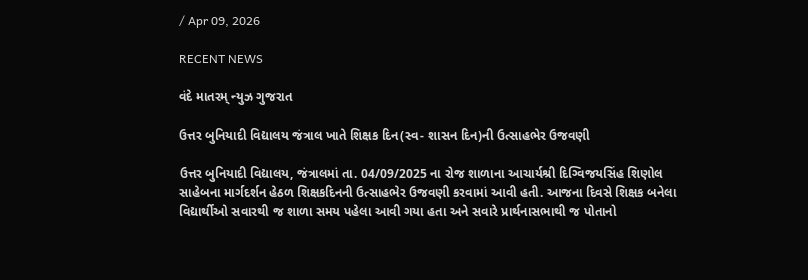/ Apr 09, 2026

RECENT NEWS

વંદે માતરમ્ ન્યુઝ ગુજરાત

ઉત્તર બુનિયાદી વિદ્યાલય જંત્રાલ ખાતે શિક્ષક દિન(સ્વ- શાસન દિન)ની ઉત્સાહભેર ઉજવણી

ઉત્તર બુનિયાદી વિદ્યાલય, જંત્રાલમાં તા. 04/09/2025 ના રોજ શાળાના આચાર્યશ્રી દિગ્વિજયસિંહ શિણોલ સાહેબના માર્ગદર્શન હેઠળ શિક્ષકદિનની ઉત્સાહભેર ઉજવણી કરવામાં આવી હતી. આજના દિવસે શિક્ષક બનેલા વિદ્યાર્થીઓ સવારથી જ શાળા સમય પહેલા આવી ગયા હતા અને સવારે પ્રાર્થનાસભાથી જ પોતાનો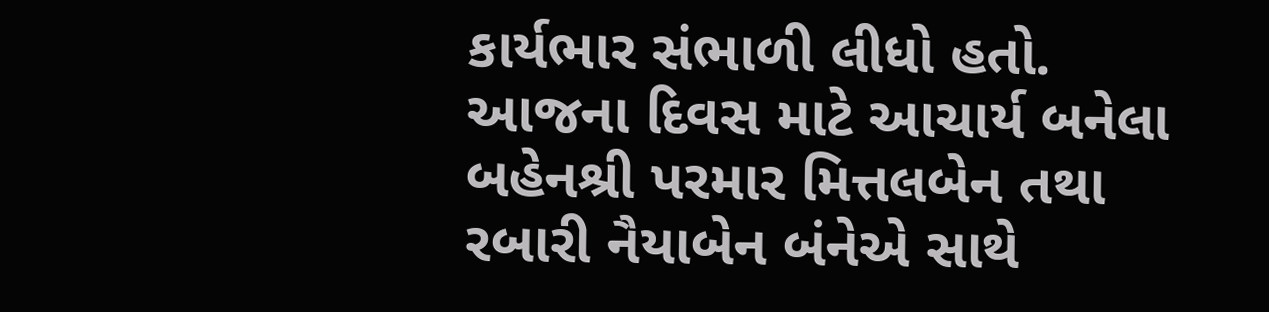કાર્યભાર સંભાળી લીધો હતો. આજના દિવસ માટે આચાર્ય બનેલા બહેનશ્રી પરમાર મિત્તલબેન તથા રબારી નૈયાબેન બંનેએ સાથે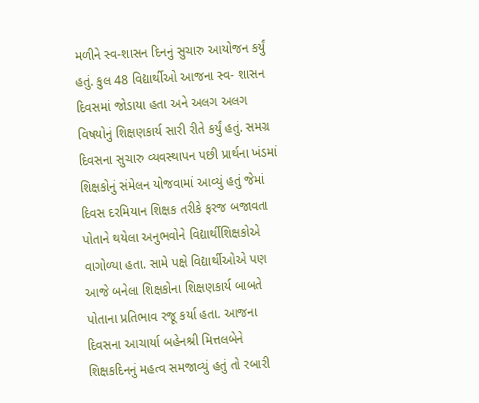મળીને સ્વ-શાસન દિનનું સુચારુ આયોજન કર્યું હતું. કુલ 48 વિદ્યાર્થીઓ આજના સ્વ- શાસન દિવસમાં જોડાયા હતા અને અલગ અલગ વિષયોનું શિક્ષણકાર્ય સારી રીતે કર્યું હતું. સમગ્ર દિવસના સુચારુ વ્યવસ્થાપન પછી પ્રાર્થના ખંડમાં શિક્ષકોનું સંમેલન યોજવામાં આવ્યું હતું જેમાં દિવસ દરમિયાન શિક્ષક તરીકે ફરજ બજાવતા પોતાને થયેલા અનુભવોને વિદ્યાર્થીશિક્ષકોએ વાગોળ્યા હતા. સામે પક્ષે વિદ્યાર્થીઓએ પણ આજે બનેલા શિક્ષકોના શિક્ષણકાર્ય બાબતે પોતાના પ્રતિભાવ રજૂ કર્યા હતા. આજના દિવસના આચાર્યા બહેનશ્રી મિત્તલબેને શિક્ષકદિનનું મહત્વ સમજાવ્યું હતું તો રબારી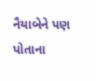નૈયાબેને પણ પોતાના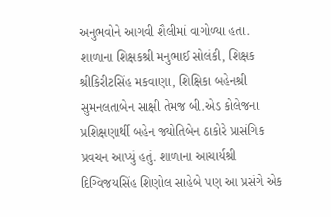અનુભવોને આગવી શૈલીમાં વાગોળ્યા હતા. શાળાના શિક્ષકશ્રી મનુભાઈ સોલંકી, શિક્ષક શ્રીકિરીટસિંહ મકવાણા, શિક્ષિકા બહેનશ્રી સુમનલતાબેન સાક્ષી તેમજ બી.એડ કોલેજના પ્રશિક્ષણાર્થી બહેન જ્યોતિબેન ઠાકોરે પ્રાસંગિક પ્રવચન આપ્યું હતું. શાળાના આચાર્યશ્રી દિગ્વિજયસિંહ શિણોલ સાહેબે પણ આ પ્રસંગે એક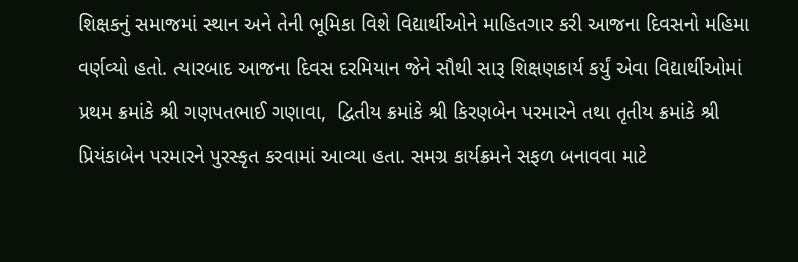શિક્ષકનું સમાજમાં સ્થાન અને તેની ભૂમિકા વિશે વિદ્યાર્થીઓને માહિતગાર કરી આજના દિવસનો મહિમા વર્ણવ્યો હતો. ત્યારબાદ આજના દિવસ દરમિયાન જેને સૌથી સારૂ શિક્ષણકાર્ય કર્યું એવા વિદ્યાર્થીઓમાં પ્રથમ ક્રમાંકે શ્રી ગણપતભાઈ ગણાવા,  દ્વિતીય ક્રમાંકે શ્રી કિરણબેન પરમારને તથા તૃતીય ક્રમાંકે શ્રી પ્રિયંકાબેન પરમારને પુરસ્કૃત કરવામાં આવ્યા હતા. સમગ્ર કાર્યક્રમને સફળ બનાવવા માટે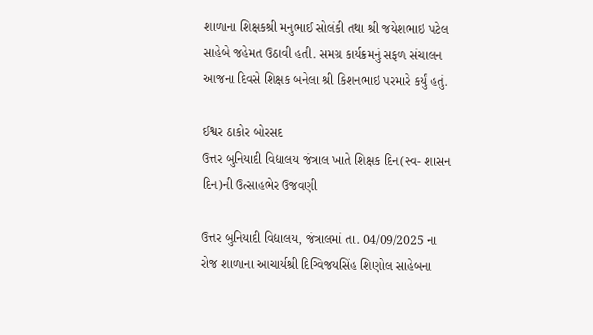શાળાના શિક્ષકશ્રી મનુભાઈ સોલંકી તથા શ્રી જયેશભાઇ પટેલ સાહેબે જહેમત ઉઠાવી હતી. સમગ્ર કાર્યક્રમનું સફળ સંચાલન આજના દિવસે શિક્ષક બનેલા શ્રી કિશનભાઇ પરમારે કર્યું હતું.

ઈશ્વર ઠાકોર બોરસદ‌
ઉત્તર બુનિયાદી વિદ્યાલય જંત્રાલ ખાતે શિક્ષક દિન(સ્વ- શાસન દિન)ની ઉત્સાહભેર ઉજવણી

ઉત્તર બુનિયાદી વિદ્યાલય, જંત્રાલમાં તા. 04/09/2025 ના રોજ શાળાના આચાર્યશ્રી દિગ્વિજયસિંહ શિણોલ સાહેબના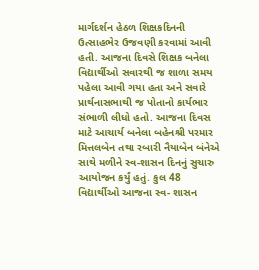માર્ગદર્શન હેઠળ શિક્ષકદિનની ઉત્સાહભેર ઉજવણી કરવામાં આવી હતી. આજના દિવસે શિક્ષક બનેલા વિદ્યાર્થીઓ સવારથી જ શાળા સમય પહેલા આવી ગયા હતા અને સવારે પ્રાર્થનાસભાથી જ પોતાનો કાર્યભાર સંભાળી લીધો હતો. આજના દિવસ માટે આચાર્ય બનેલા બહેનશ્રી પરમાર મિત્તલબેન તથા રબારી નૈયાબેન બંનેએ સાથે મળીને સ્વ-શાસન દિનનું સુચારુ આયોજન કર્યું હતું. કુલ 48 વિદ્યાર્થીઓ આજના સ્વ- શાસન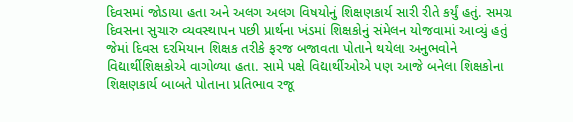દિવસમાં જોડાયા હતા અને અલગ અલગ વિષયોનું શિક્ષણકાર્ય સારી રીતે કર્યું હતું. સમગ્ર દિવસના સુચારુ વ્યવસ્થાપન પછી પ્રાર્થના ખંડમાં શિક્ષકોનું સંમેલન યોજવામાં આવ્યું હતું જેમાં દિવસ દરમિયાન શિક્ષક તરીકે ફરજ બજાવતા પોતાને થયેલા અનુભવોને વિદ્યાર્થીશિક્ષકોએ વાગોળ્યા હતા. સામે પક્ષે વિદ્યાર્થીઓએ પણ આજે બનેલા શિક્ષકોના શિક્ષણકાર્ય બાબતે પોતાના પ્રતિભાવ રજૂ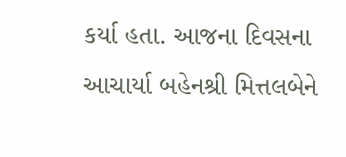કર્યા હતા. આજના દિવસના આચાર્યા બહેનશ્રી મિત્તલબેને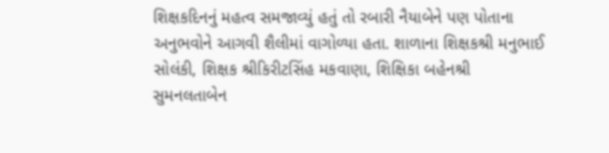શિક્ષકદિનનું મહત્વ સમજાવ્યું હતું તો રબારી નૈયાબેને પણ પોતાના અનુભવોને આગવી શૈલીમાં વાગોળ્યા હતા. શાળાના શિક્ષકશ્રી મનુભાઈ સોલંકી, શિક્ષક શ્રીકિરીટસિંહ મકવાણા, શિક્ષિકા બહેનશ્રી સુમનલતાબેન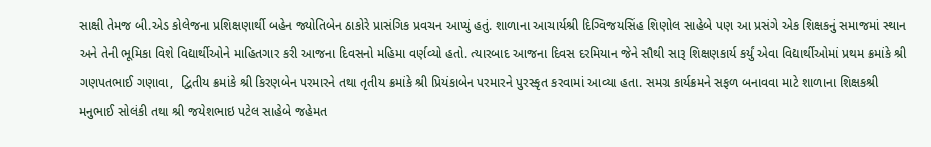સાક્ષી તેમજ બી.એડ કોલેજના પ્રશિક્ષણાર્થી બહેન જ્યોતિબેન ઠાકોરે પ્રાસંગિક પ્રવચન આપ્યું હતું. શાળાના આચાર્યશ્રી દિગ્વિજયસિંહ શિણોલ સાહેબે પણ આ પ્રસંગે એક શિક્ષકનું સમાજમાં સ્થાન અને તેની ભૂમિકા વિશે વિદ્યાર્થીઓને માહિતગાર કરી આજના દિવસનો મહિમા વર્ણવ્યો હતો. ત્યારબાદ આજના દિવસ દરમિયાન જેને સૌથી સારૂ શિક્ષણકાર્ય કર્યું એવા વિદ્યાર્થીઓમાં પ્રથમ ક્રમાંકે શ્રી ગણપતભાઈ ગણાવા,  દ્વિતીય ક્રમાંકે શ્રી કિરણબેન પરમારને તથા તૃતીય ક્રમાંકે શ્રી પ્રિયંકાબેન પરમારને પુરસ્કૃત કરવામાં આવ્યા હતા. સમગ્ર કાર્યક્રમને સફળ બનાવવા માટે શાળાના શિક્ષકશ્રી મનુભાઈ સોલંકી તથા શ્રી જયેશભાઇ પટેલ સાહેબે જહેમત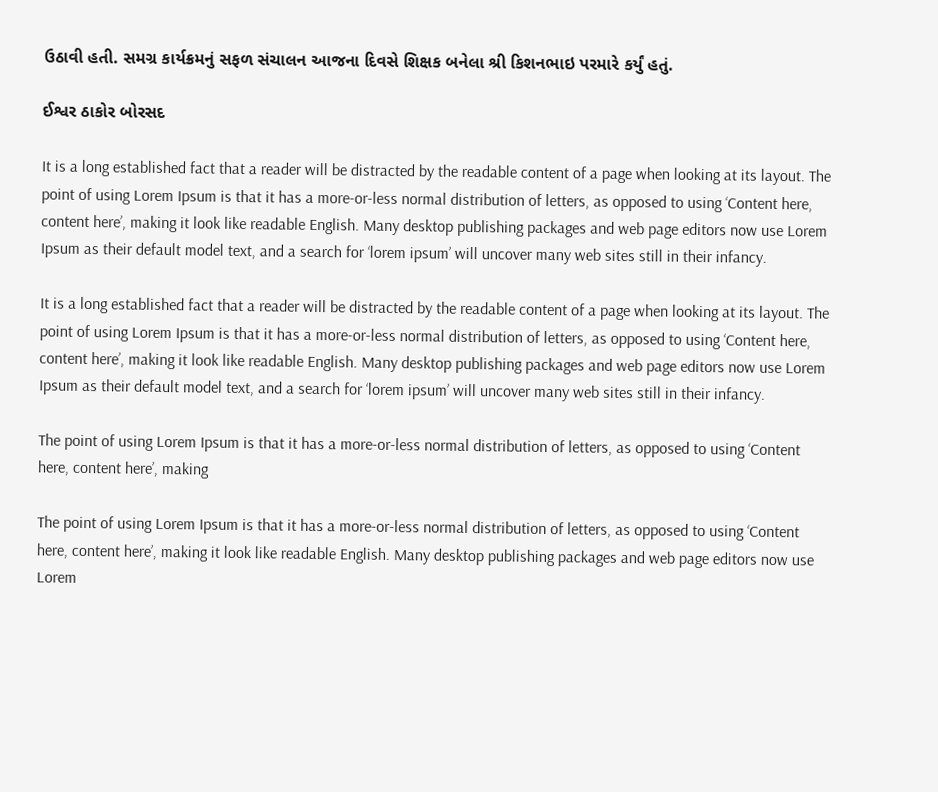ઉઠાવી હતી. સમગ્ર કાર્યક્રમનું સફળ સંચાલન આજના દિવસે શિક્ષક બનેલા શ્રી કિશનભાઇ પરમારે કર્યું હતું.

ઈશ્વર ઠાકોર બોરસદ‌

It is a long established fact that a reader will be distracted by the readable content of a page when looking at its layout. The point of using Lorem Ipsum is that it has a more-or-less normal distribution of letters, as opposed to using ‘Content here, content here’, making it look like readable English. Many desktop publishing packages and web page editors now use Lorem Ipsum as their default model text, and a search for ‘lorem ipsum’ will uncover many web sites still in their infancy.

It is a long established fact that a reader will be distracted by the readable content of a page when looking at its layout. The point of using Lorem Ipsum is that it has a more-or-less normal distribution of letters, as opposed to using ‘Content here, content here’, making it look like readable English. Many desktop publishing packages and web page editors now use Lorem Ipsum as their default model text, and a search for ‘lorem ipsum’ will uncover many web sites still in their infancy.

The point of using Lorem Ipsum is that it has a more-or-less normal distribution of letters, as opposed to using ‘Content here, content here’, making

The point of using Lorem Ipsum is that it has a more-or-less normal distribution of letters, as opposed to using ‘Content here, content here’, making it look like readable English. Many desktop publishing packages and web page editors now use Lorem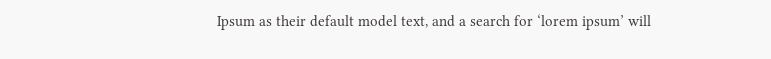Ipsum as their default model text, and a search for ‘lorem ipsum’ will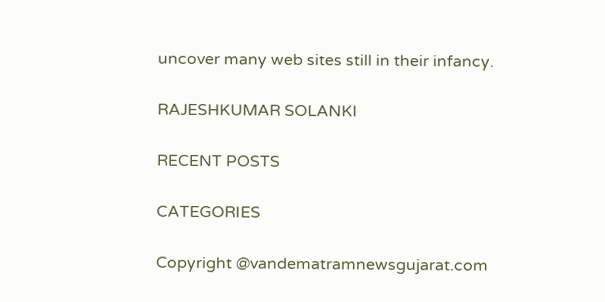uncover many web sites still in their infancy.

RAJESHKUMAR SOLANKI

RECENT POSTS

CATEGORIES

Copyright @vandematramnewsgujarat.com